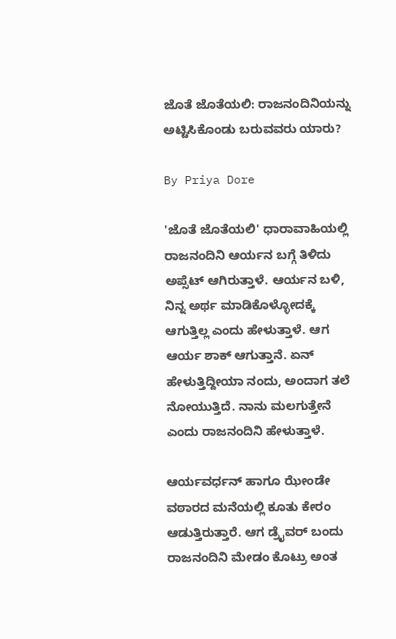ಜೊತೆ ಜೊತೆಯಲಿ: ರಾಜನಂದಿನಿಯನ್ನು ಅಟ್ಟಿಸಿಕೊಂಡು ಬರುವವರು ಯಾರು?

By Priya Dore

'ಜೊತೆ ಜೊತೆಯಲಿ' ಧಾರಾವಾಹಿಯಲ್ಲಿ ರಾಜನಂದಿನಿ ಆರ್ಯನ ಬಗ್ಗೆ ತಿಳಿದು ಅಪ್ಸೆಟ್ ಆಗಿರುತ್ತಾಳೆ. ಆರ್ಯನ ಬಳಿ, ನಿನ್ನ ಅರ್ಥ ಮಾಡಿಕೊಳ್ಳೋದಕ್ಕೆ ಆಗುತ್ತಿಲ್ಲ ಎಂದು ಹೇಳುತ್ತಾಳೆ. ಆಗ ಆರ್ಯ ಶಾಕ್ ಆಗುತ್ತಾನೆ. ಏನ್ ಹೇಳುತ್ತಿದ್ದೀಯಾ ನಂದು, ಅಂದಾಗ ತಲೆ ನೋಯುತ್ತಿದೆ. ನಾನು ಮಲಗುತ್ತೇನೆ ಎಂದು ರಾಜನಂದಿನಿ ಹೇಳುತ್ತಾಳೆ.

ಆರ್ಯವರ್ಧನ್ ಹಾಗೂ ಝೇಂಡೇ ವಠಾರದ ಮನೆಯಲ್ಲಿ ಕೂತು ಕೇರಂ ಆಡುತ್ತಿರುತ್ತಾರೆ. ಆಗ ಡ್ರೈವರ್ ಬಂದು ರಾಜನಂದಿನಿ ಮೇಡಂ ಕೊಟ್ರು ಅಂತ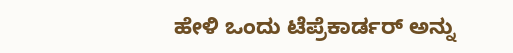ಹೇಳಿ ಒಂದು ಟೆಪ್ರೆಕಾರ್ಡರ್ ಅನ್ನು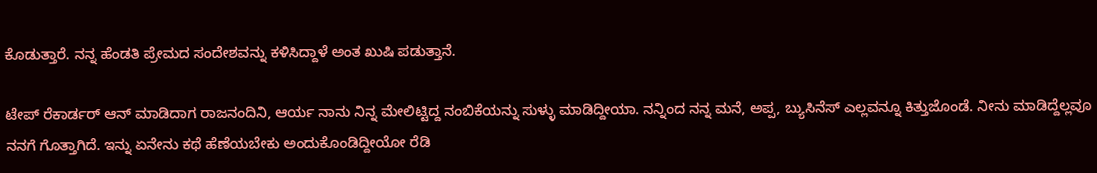ಕೊಡುತ್ತಾರೆ. ನನ್ನ ಹೆಂಡತಿ ಪ್ರೇಮದ ಸಂದೇಶವನ್ನು ಕಳಿಸಿದ್ದಾಳೆ ಅಂತ ಖುಷಿ ಪಡುತ್ತಾನೆ.

ಟೇಪ್ ರೆಕಾರ್ಡರ್‌ ಆನ್ ಮಾಡಿದಾಗ ರಾಜನಂದಿನಿ, ಆರ್ಯ ನಾನು ನಿನ್ನ ಮೇಲಿಟ್ಟಿದ್ದ ನಂಬಿಕೆಯನ್ನು ಸುಳ್ಳು ಮಾಡಿದ್ದೀಯಾ. ನನ್ನಿಂದ ನನ್ನ ಮನೆ, ಅಪ್ಪ, ಬ್ಯುಸಿನೆಸ್ ಎಲ್ಲವನ್ನೂ ಕಿತ್ತುಜೊಂಡೆ. ನೀನು ಮಾಡಿದ್ದೆಲ್ಲವೂ ನನಗೆ ಗೊತ್ತಾಗಿದೆ. ಇನ್ನು ಏನೇನು ಕಥೆ ಹೆಣೆಯಬೇಕು ಅಂದುಕೊಂಡಿದ್ದೀಯೋ ರೆಡಿ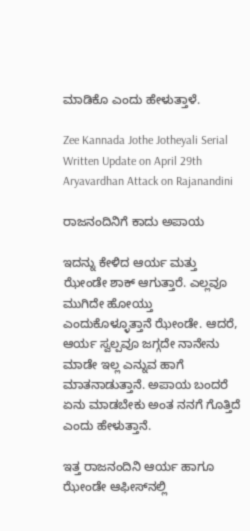ಮಾಡಿಕೊ ಎಂದು ಹೇಳುತ್ತಾಳೆ.

Zee Kannada Jothe Jotheyali Serial Written Update on April 29th Aryavardhan Attack on Rajanandini

ರಾಜನಂದಿನಿಗೆ ಕಾದು ಅಪಾಯ

ಇದನ್ನು ಕೇಳಿದ ಆರ್ಯ ಮತ್ತು ಝೇಂಡೇ ಶಾಕ್ ಆಗುತ್ತಾರೆ. ಎಲ್ಲವೂ ಮುಗಿದೇ ಹೋಯ್ತು ಎಂದುಕೊಳ್ಳೂತ್ತಾನೆ ಝೇಂಡೇ. ಆದರೆ, ಆರ್ಯ ಸ್ವಲ್ಪವೂ ಜಗ್ಗದೇ ನಾನೇನು ಮಾಡೇ ಇಲ್ಲ ಎನ್ನುವ ಹಾಗೆ ಮಾತನಾಡುತ್ತಾನೆ. ಅಪಾಯ ಬಂದರೆ ಏನು ಮಾಡಬೇಕು ಅಂತ ನನಗೆ ಗೊತ್ತಿದೆ ಎಂದು ಹೇಳುತ್ತಾನೆ.

ಇತ್ತ ರಾಜನಂದಿನಿ ಆರ್ಯ ಹಾಗೂ ಝೇಂಡೇ ಆಫೀಸ್‌ನಲ್ಲಿ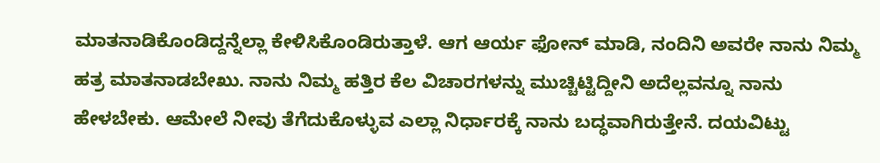ಮಾತನಾಡಿಕೊಂಡಿದ್ದನ್ನೆಲ್ಲಾ ಕೇಳಿಸಿಕೊಂಡಿರುತ್ತಾಳೆ. ಆಗ ಆರ್ಯ ಫೋನ್ ಮಾಡಿ, ನಂದಿನಿ ಅವರೇ ನಾನು ನಿಮ್ಮ ಹತ್ರ ಮಾತನಾಡಬೇಖು. ನಾನು ನಿಮ್ಮ ಹತ್ತಿರ ಕೆಲ ವಿಚಾರಗಳನ್ನು ಮುಚ್ಚಿಟ್ಟಿದ್ದೀನಿ ಅದೆಲ್ಲವನ್ನೂ ನಾನು ಹೇಳಬೇಕು. ಆಮೇಲೆ ನೀವು ತೆಗೆದುಕೊಳ್ಳುವ ಎಲ್ಲಾ ನಿರ್ಧಾರಕ್ಕೆ ನಾನು ಬದ್ಧವಾಗಿರುತ್ತೇನೆ. ದಯವಿಟ್ಟು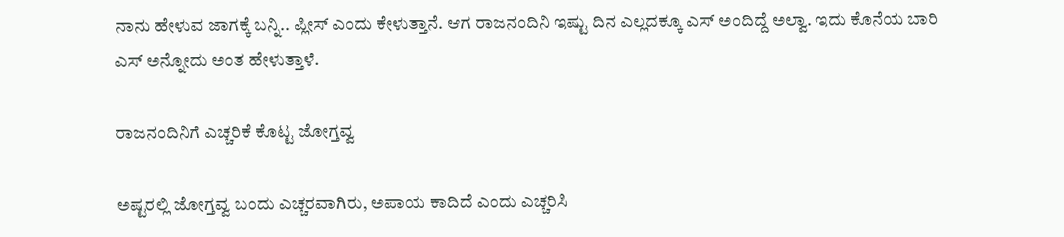ನಾನು ಹೇಳುವ ಜಾಗಕ್ಕೆ ಬನ್ನಿ.. ಪ್ಲೀಸ್ ಎಂದು ಕೇಳುತ್ತಾನೆ. ಆಗ ರಾಜನಂದಿನಿ ಇಷ್ಟು ದಿನ ಎಲ್ಲದಕ್ಕೂ ಎಸ್ ಅಂದಿದ್ದೆ ಅಲ್ವಾ. ಇದು ಕೊನೆಯ ಬಾರಿ ಎಸ್ ಅನ್ನೋದು ಅಂತ ಹೇಳುತ್ತಾಳೆ.

ರಾಜನಂದಿನಿಗೆ ಎಚ್ಚರಿಕೆ ಕೊಟ್ಟ ಜೋಗ್ತವ್ವ

ಅಷ್ಟರಲ್ಲಿ ಜೋಗ್ತವ್ವ ಬಂದು ಎಚ್ಚರವಾಗಿರು, ಅಪಾಯ ಕಾದಿದೆ ಎಂದು ಎಚ್ಚರಿಸಿ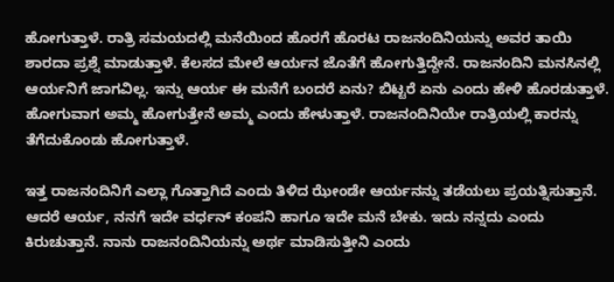ಹೋಗುತ್ತಾಳೆ. ರಾತ್ರಿ ಸಮಯದಲ್ಲಿ ಮನೆಯಿಂದ ಹೊರಗೆ ಹೊರಟ ರಾಜನಂದಿನಿಯನ್ನು ಅವರ ತಾಯಿ ಶಾರದಾ ಪ್ರಶ್ನೆ ಮಾಡುತ್ತಾಳೆ. ಕೆಲಸದ ಮೇಲೆ ಆರ್ಯನ ಜೊತೆಗೆ ಹೋಗುತ್ತಿದ್ದೇನೆ. ರಾಜನಂದಿನಿ ಮನಸಿನಲ್ಲಿ ಆರ್ಯನಿಗೆ ಜಾಗವಿಲ್ಲ. ಇನ್ನು ಆರ್ಯ ಈ ಮನೆಗೆ ಬಂದರೆ ಏನು? ಬಿಟ್ಟರೆ ಏನು ಎಂದು ಹೇಳಿ ಹೊರಡುತ್ತಾಳೆ. ಹೋಗುವಾಗ ಅಮ್ಮ ಹೋಗುತ್ತೇನೆ ಅಮ್ಮ ಎಂದು ಹೇಳುತ್ತಾಳೆ. ರಾಜನಂದಿನಿಯೇ ರಾತ್ರಿಯಲ್ಲಿ ಕಾರನ್ನು ತೆಗೆದುಕೊಂಡು ಹೋಗುತ್ತಾಳೆ.

ಇತ್ತ ರಾಜನಂದಿನಿಗೆ ಎಲ್ಲಾ ಗೊತ್ತಾಗಿದೆ ಎಂದು ತಿಳಿದ ಝೇಂಡೇ ಆರ್ಯನನ್ನು ತಡೆಯಲು ಪ್ರಯತ್ನಿಸುತ್ತಾನೆ. ಆದರೆ ಆರ್ಯ, ನನಗೆ ಇದೇ ವರ್ಧನ್ ಕಂಪನಿ ಹಾಗೂ ಇದೇ ಮನೆ ಬೇಕು. ಇದು ನನ್ನದು ಎಂದು ಕಿರುಚುತ್ತಾನೆ. ನಾನು ರಾಜನಂದಿನಿಯನ್ನು ಅರ್ಥ ಮಾಡಿಸುತ್ತೀನಿ ಎಂದು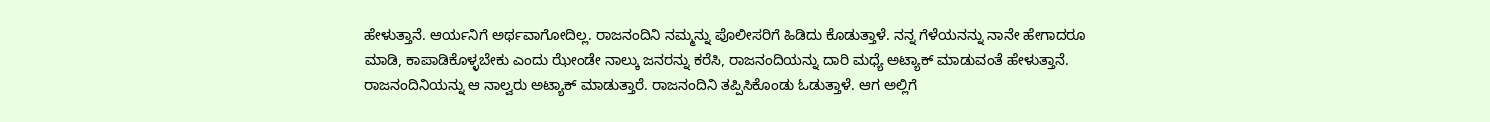ಹೇಳುತ್ತಾನೆ. ಆರ್ಯನಿಗೆ ಅರ್ಥವಾಗೋದಿಲ್ಲ. ರಾಜನಂದಿನಿ ನಮ್ಮನ್ನು ಪೊಲೀಸರಿಗೆ ಹಿಡಿದು ಕೊಡುತ್ತಾಳೆ. ನನ್ನ ಗೆಳೆಯನನ್ನು ನಾನೇ ಹೇಗಾದರೂ ಮಾಡಿ, ಕಾಪಾಡಿಕೊಳ್ಳಬೇಕು ಎಂದು ಝೇಂಡೇ ನಾಲ್ಕು ಜನರನ್ನು ಕರೆಸಿ, ರಾಜನಂದಿಯನ್ನು ದಾರಿ ಮಧ್ಯೆ ಅಟ್ಯಾಕ್ ಮಾಡುವಂತೆ ಹೇಳುತ್ತಾನೆ. ರಾಜನಂದಿನಿಯನ್ನು ಆ ನಾಲ್ವರು ಅಟ್ಯಾಕ್ ಮಾಡುತ್ತಾರೆ. ರಾಜನಂದಿನಿ ತಪ್ಪಿಸಿಕೊಂಡು ಓಡುತ್ತಾಳೆ. ಆಗ ಅಲ್ಲಿಗೆ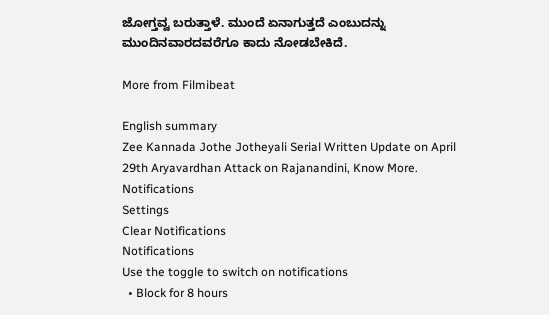ಜೋಗ್ತವ್ವ ಬರುತ್ತಾಳೆ. ಮುಂದೆ ಏನಾಗುತ್ತದೆ ಎಂಬುದನ್ನು ಮುಂದಿನವಾರದವರೆಗೂ ಕಾದು ನೋಡಬೇಕಿದೆ.

More from Filmibeat

English summary
Zee Kannada Jothe Jotheyali Serial Written Update on April 29th Aryavardhan Attack on Rajanandini, Know More.
Notifications
Settings
Clear Notifications
Notifications
Use the toggle to switch on notifications
  • Block for 8 hours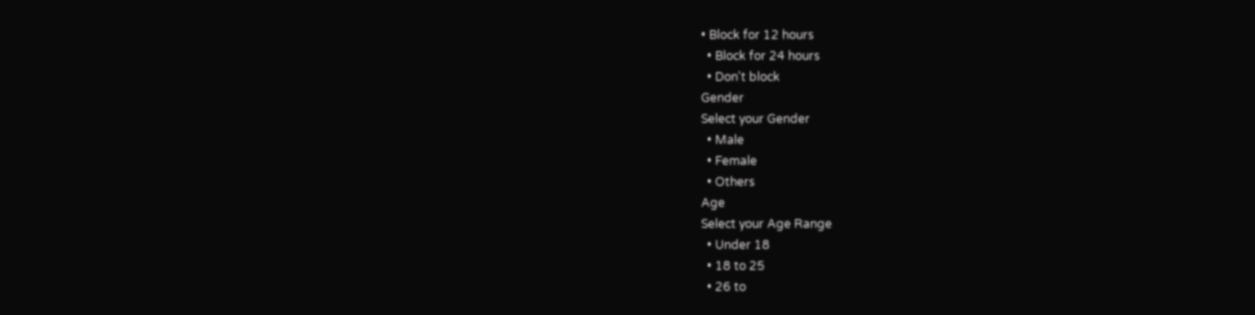• Block for 12 hours
  • Block for 24 hours
  • Don't block
Gender
Select your Gender
  • Male
  • Female
  • Others
Age
Select your Age Range
  • Under 18
  • 18 to 25
  • 26 to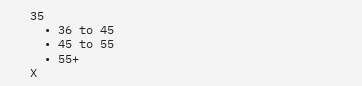35
  • 36 to 45
  • 45 to 55
  • 55+
X